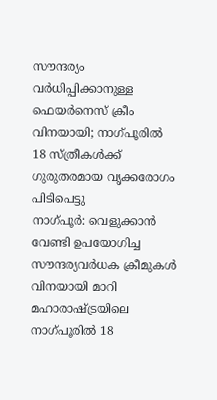സൗന്ദര്യം വർധിപ്പിക്കാനുള്ള ഫെയർനെസ് ക്രീം വിനയായി; നാഗ്പൂരിൽ 18 സ്ത്രീകൾക്ക് ഗുരുതരമായ വൃക്കരോഗം പിടിപെട്ടു
നാഗ്പൂർ: വെളുക്കാൻ വേണ്ടി ഉപയോഗിച്ച സൗന്ദര്യവർധക ക്രീമുകൾ വിനയായി മാറി മഹാരാഷ്ട്രയിലെ നാഗ്പൂരിൽ 18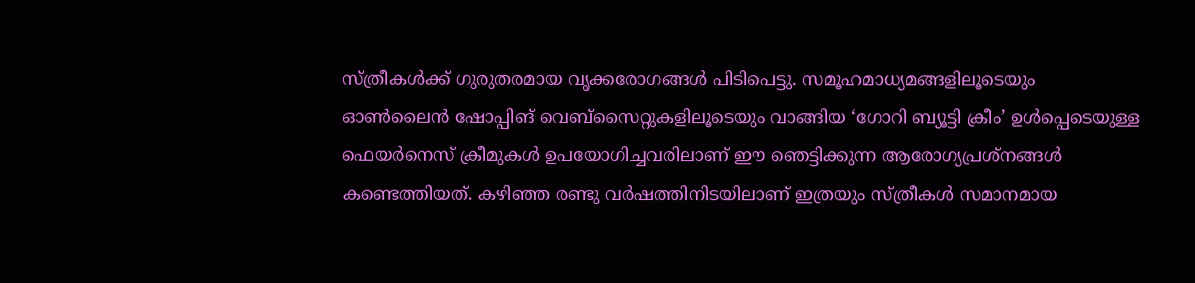സ്ത്രീകൾക്ക് ഗുരുതരമായ വൃക്കരോഗങ്ങൾ പിടിപെട്ടു. സമൂഹമാധ്യമങ്ങളിലൂടെയും ഓൺലൈൻ ഷോപ്പിങ് വെബ്സൈറ്റുകളിലൂടെയും വാങ്ങിയ ‘ഗോറി ബ്യൂട്ടി ക്രീം’ ഉൾപ്പെടെയുള്ള ഫെയർനെസ് ക്രീമുകൾ ഉപയോഗിച്ചവരിലാണ് ഈ ഞെട്ടിക്കുന്ന ആരോഗ്യപ്രശ്നങ്ങൾ കണ്ടെത്തിയത്. കഴിഞ്ഞ രണ്ടു വർഷത്തിനിടയിലാണ് ഇത്രയും സ്ത്രീകൾ സമാനമായ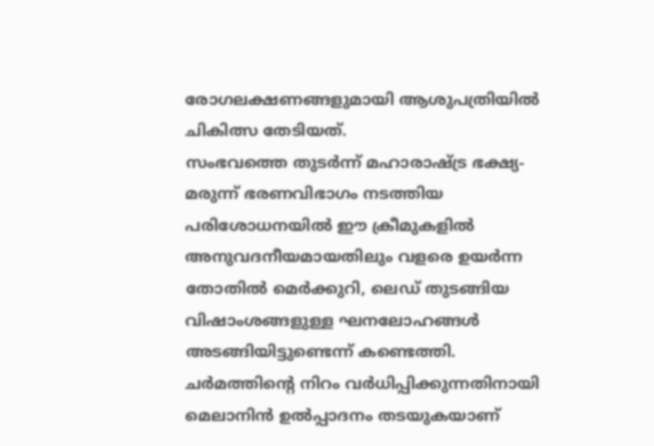രോഗലക്ഷണങ്ങളുമായി ആശുപത്രിയിൽ ചികിത്സ തേടിയത്.
സംഭവത്തെ തുടർന്ന് മഹാരാഷ്ട്ര ഭക്ഷ്യ-മരുന്ന് ഭരണവിഭാഗം നടത്തിയ പരിശോധനയിൽ ഈ ക്രീമുകളിൽ അനുവദനീയമായതിലും വളരെ ഉയർന്ന തോതിൽ മെർക്കുറി, ലെഡ് തുടങ്ങിയ വിഷാംശങ്ങളുള്ള ഘനലോഹങ്ങൾ അടങ്ങിയിട്ടുണ്ടെന്ന് കണ്ടെത്തി. ചർമത്തിന്റെ നിറം വർധിപ്പിക്കുന്നതിനായി മെലാനിൻ ഉൽപ്പാദനം തടയുകയാണ്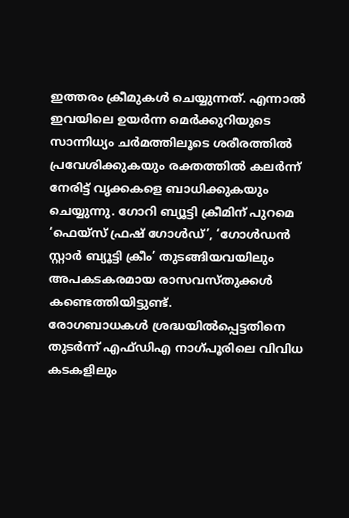ഇത്തരം ക്രീമുകൾ ചെയ്യുന്നത്. എന്നാൽ ഇവയിലെ ഉയർന്ന മെർക്കുറിയുടെ സാന്നിധ്യം ചർമത്തിലൂടെ ശരീരത്തിൽ പ്രവേശിക്കുകയും രക്തത്തിൽ കലർന്ന് നേരിട്ട് വൃക്കകളെ ബാധിക്കുകയും ചെയ്യുന്നു. ഗോറി ബ്യൂട്ടി ക്രീമിന് പുറമെ ‘ഫെയ്സ് ഫ്രഷ് ഗോൾഡ്’, ‘ഗോൾഡൻ സ്റ്റാർ ബ്യൂട്ടി ക്രീം’ തുടങ്ങിയവയിലും അപകടകരമായ രാസവസ്തുക്കൾ കണ്ടെത്തിയിട്ടുണ്ട്.
രോഗബാധകൾ ശ്രദ്ധയിൽപ്പെട്ടതിനെ തുടർന്ന് എഫ്ഡിഎ നാഗ്പൂരിലെ വിവിധ കടകളിലും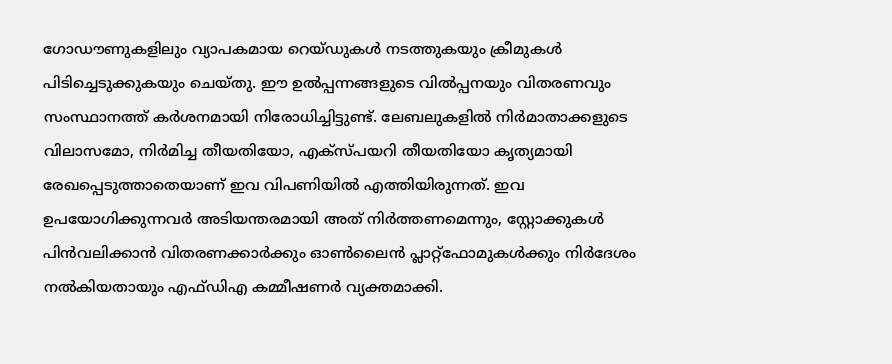ഗോഡൗണുകളിലും വ്യാപകമായ റെയ്ഡുകൾ നടത്തുകയും ക്രീമുകൾ പിടിച്ചെടുക്കുകയും ചെയ്തു. ഈ ഉൽപ്പന്നങ്ങളുടെ വിൽപ്പനയും വിതരണവും സംസ്ഥാനത്ത് കർശനമായി നിരോധിച്ചിട്ടുണ്ട്. ലേബലുകളിൽ നിർമാതാക്കളുടെ വിലാസമോ, നിർമിച്ച തീയതിയോ, എക്സ്പയറി തീയതിയോ കൃത്യമായി രേഖപ്പെടുത്താതെയാണ് ഇവ വിപണിയിൽ എത്തിയിരുന്നത്. ഇവ ഉപയോഗിക്കുന്നവർ അടിയന്തരമായി അത് നിർത്തണമെന്നും, സ്റ്റോക്കുകൾ പിൻവലിക്കാൻ വിതരണക്കാർക്കും ഓൺലൈൻ പ്ലാറ്റ്ഫോമുകൾക്കും നിർദേശം നൽകിയതായും എഫ്ഡിഎ കമ്മീഷണർ വ്യക്തമാക്കി.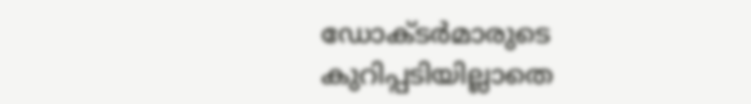ഡോക്ടർമാരുടെ കുറിപ്പടിയില്ലാതെ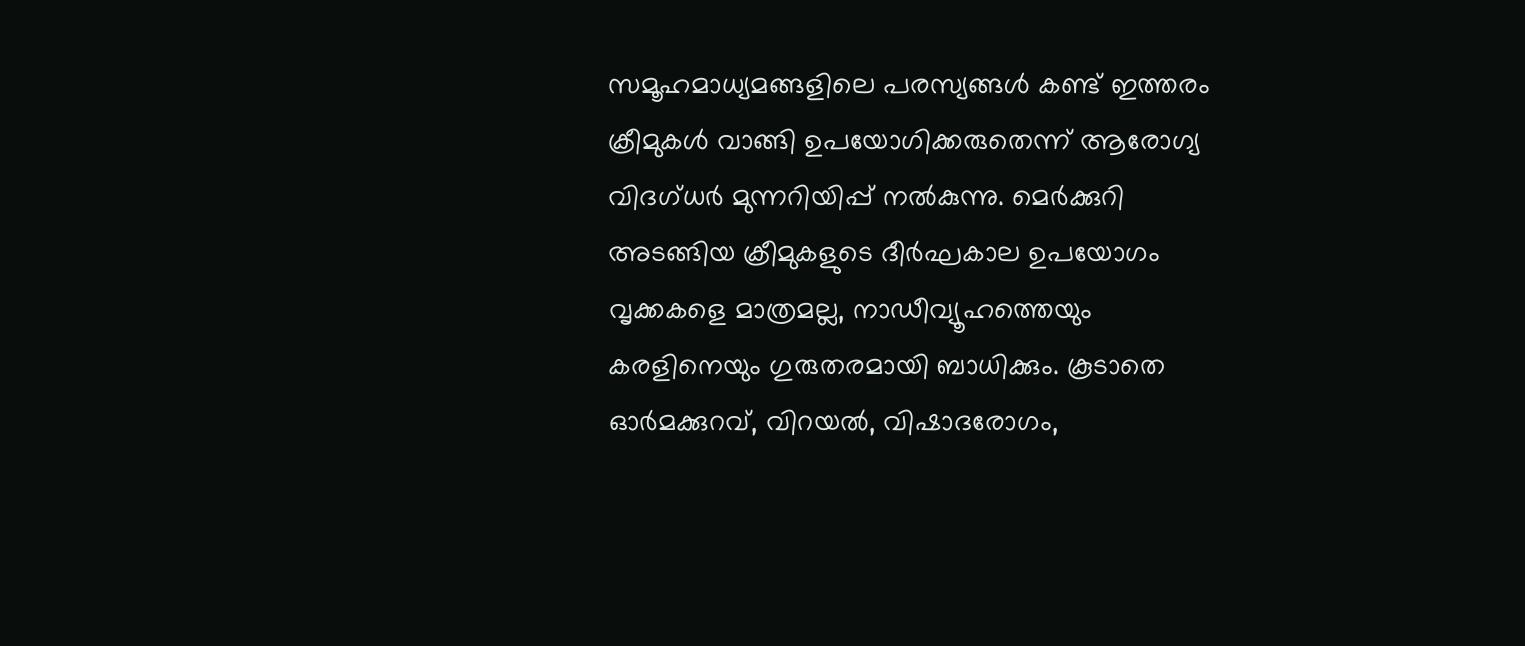സമൂഹമാധ്യമങ്ങളിലെ പരസ്യങ്ങൾ കണ്ട് ഇത്തരം ക്രീമുകൾ വാങ്ങി ഉപയോഗിക്കരുതെന്ന് ആരോഗ്യ വിദഗ്ധർ മുന്നറിയിപ്പ് നൽകുന്നു. മെർക്കുറി അടങ്ങിയ ക്രീമുകളുടെ ദീർഘകാല ഉപയോഗം വൃക്കകളെ മാത്രമല്ല, നാഡീവ്യൂഹത്തെയും കരളിനെയും ഗുരുതരമായി ബാധിക്കും. കൂടാതെ ഓർമക്കുറവ്, വിറയൽ, വിഷാദരോഗം,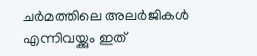ചർമത്തിലെ അലർജികൾ എന്നിവയ്ക്കും ഇത്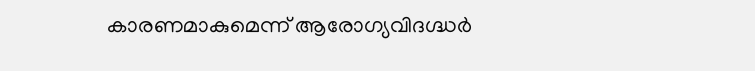കാരണമാകുമെന്ന് ആരോഗ്യവിദഗ്ദ്ധർ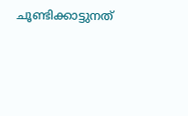ചൂണ്ടിക്കാട്ടുനത്